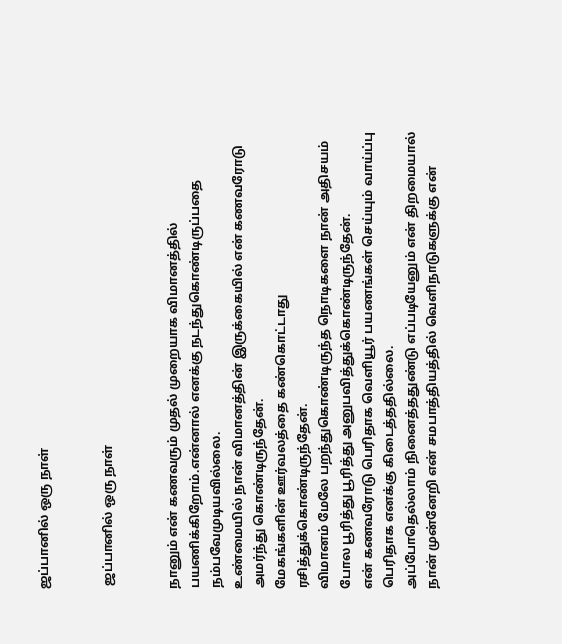ஜப்பானில் ஒரு நாள்


 ஜப்பானில் ஒரு நாள்


நானும் என் கணவரும் முதல் முறையாக விமானத்தில் பயணிக்கிறோம்.என்னால் எனக்கு நடந்துகொண்டிருப்பதை நம்பவேமுடியவில்லை.
உண்மையில் நான் விமானத்தின் இருக்கையில் என் கணவரோடு அமர்ந்து கொண்டிருந்தேன்.
மேகங்களின் ஊர்வலத்தை கண்கொட்டாது ரசித்துக்கொண்டிருந்தேன்.
விமானம் மேலே பறந்துகொண்டிருந்த நொடிகளை நான் அதிசயம் போல பூரித்து பூரித்து அனுபவித்துக்கொண்டிருந்தேன்.
என் கணவரோடு பெரிதாக வெளியூர் பயணங்கள் செய்யும் வாய்ப்பு பெரிதாக எனக்கு கிடைத்ததில்லை.
அப்போதெல்லாம் நினைத்ததுண்டு எப்படியேனும் என் திறமையால் நான் முன்னேறி என் சமபாத்தியத்தில் வெளிநாடுகளுக்கு என்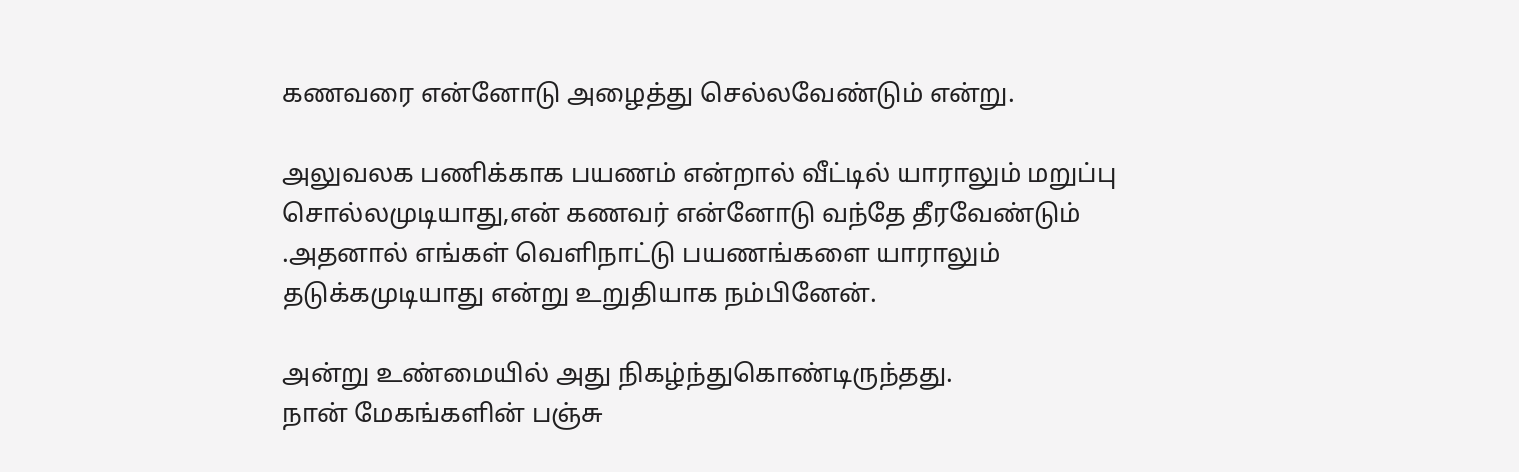கணவரை என்னோடு அழைத்து செல்லவேண்டும் என்று.

அலுவலக பணிக்காக பயணம் என்றால் வீட்டில் யாராலும் மறுப்பு சொல்லமுடியாது,என் கணவர் என்னோடு வந்தே தீரவேண்டும் .அதனால் எங்கள் வெளிநாட்டு பயணங்களை யாராலும் தடுக்கமுடியாது என்று உறுதியாக நம்பினேன்.

அன்று உண்மையில் அது நிகழ்ந்துகொண்டிருந்தது.
நான் மேகங்களின் பஞ்சு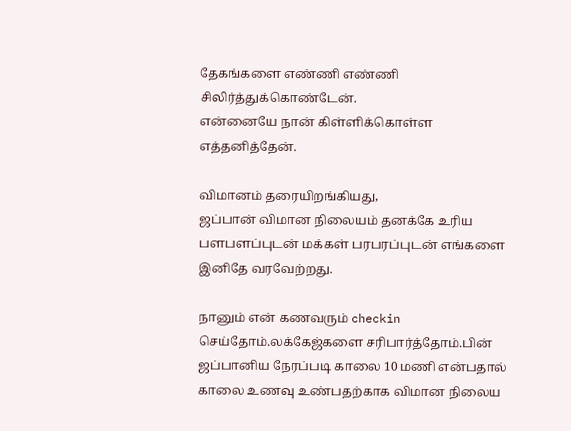தேகங்களை எண்ணி எண்ணி சிலிர்த்துக்கொண்டேன்.
என்னையே நான் கிள்ளிக்கொள்ள எத்தனித்தேன்.

விமானம் தரையிறங்கியது,
ஜப்பான் விமான நிலையம் தனக்கே உரிய பளபளப்புடன் மக்கள் பரபரப்புடன் எங்களை இனிதே வரவேற்றது.

நானும் என் கணவரும் checkin செய்தோம்.லக்கேஜ்களை சரிபார்த்தோம்.பின் ஜப்பானிய நேரப்படி காலை 10 மணி என்பதால் காலை உணவு உண்பதற்காக விமான நிலைய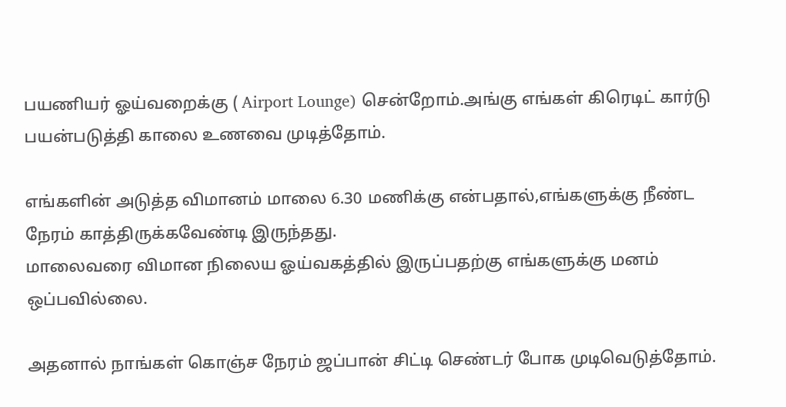பயணியர் ஓய்வறைக்கு ( Airport Lounge) சென்றோம்.அங்கு எங்கள் கிரெடிட் கார்டு பயன்படுத்தி காலை உணவை முடித்தோம்.

எங்களின் அடுத்த விமானம் மாலை 6.30 மணிக்கு என்பதால்,எங்களுக்கு நீண்ட நேரம் காத்திருக்கவேண்டி இருந்தது.
மாலைவரை விமான நிலைய ஓய்வகத்தில் இருப்பதற்கு எங்களுக்கு மனம் ஒப்பவில்லை.

அதனால் நாங்கள் கொஞ்ச நேரம் ஜப்பான் சிட்டி செண்டர் போக முடிவெடுத்தோம்.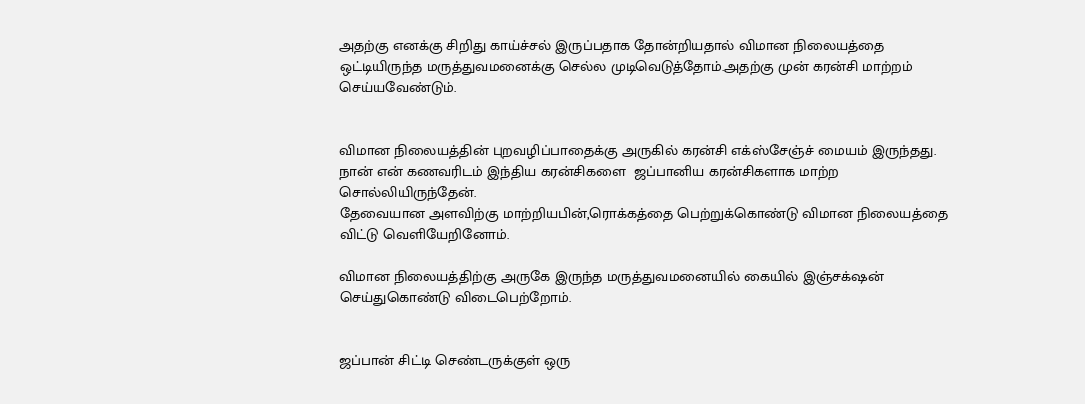அதற்கு எனக்கு சிறிது காய்ச்சல் இருப்பதாக தோன்றியதால் விமான நிலையத்தை ஒட்டியிருந்த மருத்துவமனைக்கு செல்ல முடிவெடுத்தோம்.அதற்கு முன் கரன்சி மாற்றம் செய்யவேண்டும்.


விமான நிலையத்தின் புறவழிப்பாதைக்கு அருகில் கரன்சி எக்ஸ்சேஞ்ச் மையம் இருந்தது.
நான் என் கணவரிடம் இந்திய கரன்சிகளை  ஜப்பானிய கரன்சிகளாக மாற்ற சொல்லியிருந்தேன்.
தேவையான அளவிற்கு மாற்றியபின்,ரொக்கத்தை பெற்றுக்கொண்டு விமான நிலையத்தை விட்டு வெளியேறினோம்.

விமான நிலையத்திற்கு அருகே இருந்த மருத்துவமனையில் கையில் இஞ்சக்‌ஷன் செய்துகொண்டு விடைபெற்றோம்.


ஜப்பான் சிட்டி செண்டருக்குள் ஒரு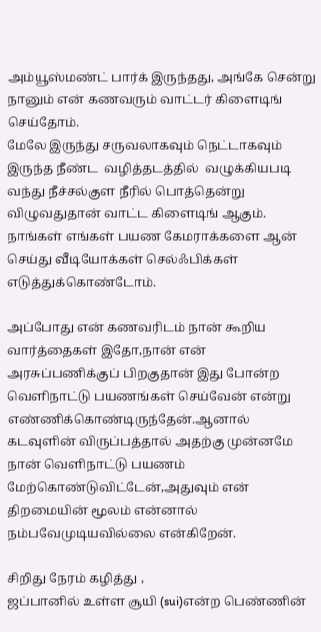அம்யூஸ்மண்ட் பார்க் இருந்தது, அங்கே சென்று நானும் என் கணவரும் வாட்டர் கிளைடிங் செய்தோம்.
மேலே இருந்து சருவலாகவும் நெட்டாகவும் இருந்த நீண்ட  வழித்தடத்தில்  வழுக்கியபடி வந்து நீச்சல்குள நீரில் பொத்தென்று விழுவதுதான் வாட்ட கிளைடிங் ஆகும்.
நாங்கள் எங்கள் பயண கேமராக்களை ஆன் செய்து வீடியோக்கள் செல்ஃபிக்கள் எடுத்துக்கொண்டோம்.

அப்போது என் கணவரிடம் நான் கூறிய வார்த்தைகள் இதோ,நான் என் அரசுப்பணிக்குப் பிறகுதான் இது போன்ற வெளிநாட்டு பயணங்கள் செய்வேன் என்று எண்ணிக்கொண்டிருந்தேன்.ஆனால் கடவுளின் விருப்பத்தால் அதற்கு முன்னமே நான் வெளிநாட்டு பயணம் மேற்கொண்டுவிட்டேன்,அதுவும் என் திறமையின் மூலம் என்னால் நம்பவேமுடியவில்லை என்கிறேன்.

சிறிது நேரம் கழித்து ,
ஜப்பானில் உள்ள சூயி (sui)என்ற பெண்ணின்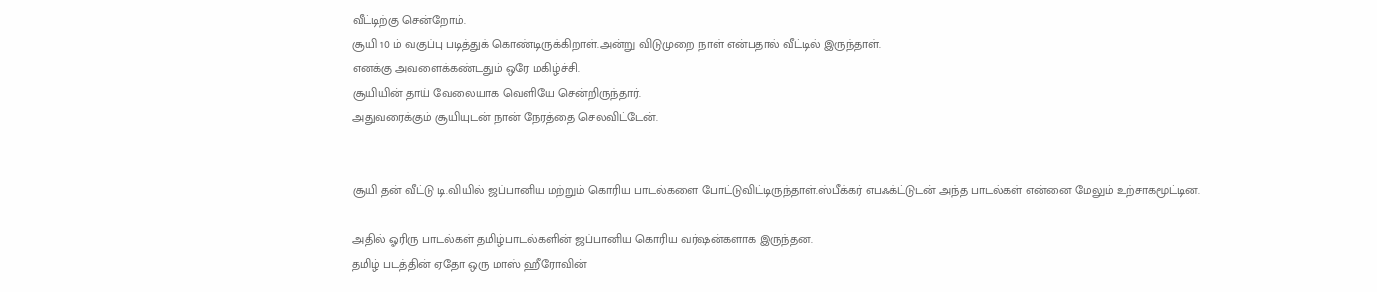வீட்டிற்கு சென்றோம்.
சூயி 10 ம் வகுப்பு படித்துக் கொண்டிருக்கிறாள்.அன்று விடுமுறை நாள் என்பதால் வீட்டில் இருந்தாள்.
எனக்கு அவளைக்கண்டதும் ஒரே மகிழ்ச்சி.
சூயியின் தாய் வேலையாக வெளியே சென்றிருந்தார்.
அதுவரைக்கும் சூயியுடன் நான் நேரத்தை செலவிட்டேன்.


சூயி தன் வீட்டு டி.வியில் ஜப்பானிய மற்றும் கொரிய பாடல்களை போட்டுவிட்டிருந்தாள்.ஸ்பீக்கர் எபஃக்ட்டுடன் அந்த பாடல்கள் என்னை மேலும் உற்சாகமூட்டின.

அதில் ஓரிரு பாடல்கள் தமிழ்பாடல்களின் ஜப்பானிய கொரிய வர்ஷன்களாக இருந்தன.
தமிழ் படத்தின் ஏதோ ஒரு மாஸ் ஹீரோவின்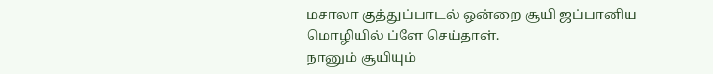மசாலா குத்துப்பாடல் ஒன்றை சூயி ஜப்பானிய மொழியில் ப்ளே செய்தாள்.
நானும் சூயியும்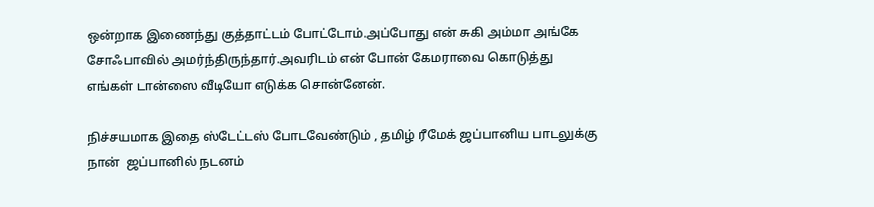ஒன்றாக இணைந்து குத்தாட்டம் போட்டோம்.அப்போது என் சுகி அம்மா அங்கே சோஃபாவில் அமர்ந்திருந்தார்.அவரிடம் என் போன் கேமராவை கொடுத்து எங்கள் டான்ஸை வீடியோ எடுக்க சொன்னேன்.

நிச்சயமாக இதை ஸ்டேட்டஸ் போடவேண்டும் , தமிழ் ரீமேக் ஜப்பானிய பாடலுக்கு நான்  ஜப்பானில் நடனம்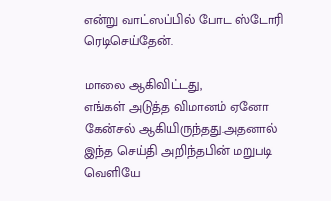என்று வாட்ஸப்பில் போட ஸ்டோரி ரெடிசெய்தேன்.

மாலை ஆகிவிட்டது,
எங்கள் அடுத்த விமானம் ஏனோ கேன்சல் ஆகியிருந்தது.அதனால் இந்த செய்தி அறிந்தபின் மறுபடி வெளியே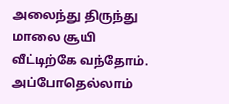அலைந்து திருந்து மாலை சூயி வீட்டிற்கே வந்தோம்.
அப்போதெல்லாம்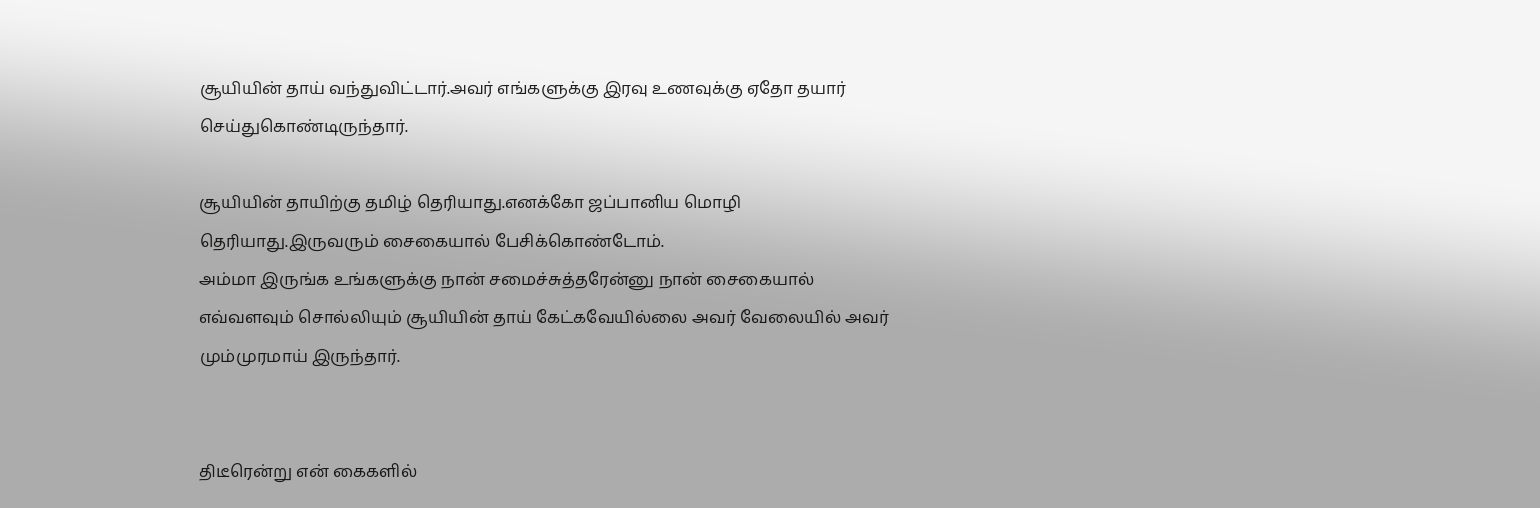சூயியின் தாய் வந்துவிட்டார்.அவர் எங்களுக்கு இரவு உணவுக்கு ஏதோ தயார் செய்துகொண்டிருந்தார்.

சூயியின் தாயிற்கு தமிழ் தெரியாது.எனக்கோ ஜப்பானிய மொழி தெரியாது.இருவரும் சைகையால் பேசிக்கொண்டோம்.
அம்மா இருங்க உங்களுக்கு நான் சமைச்சுத்தரேன்னு நான் சைகையால் எவ்வளவும் சொல்லியும் சூயியின் தாய் கேட்கவேயில்லை அவர் வேலையில் அவர் மும்முரமாய் இருந்தார்.


திடீரென்று என் கைகளில்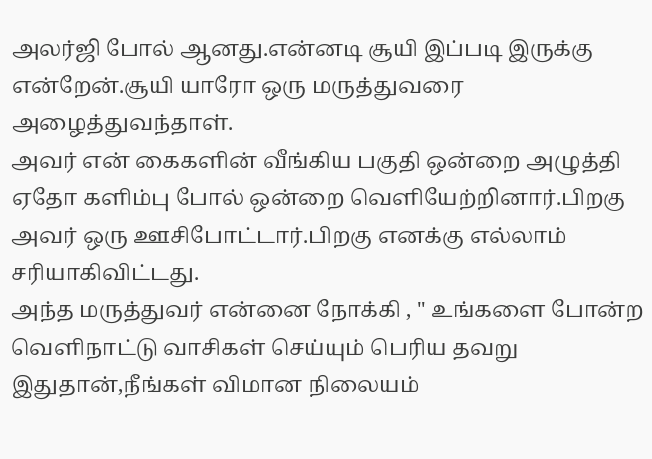அலர்ஜி போல் ஆனது.என்னடி சூயி இப்படி இருக்கு என்றேன்.சூயி யாரோ ஒரு மருத்துவரை அழைத்துவந்தாள்.
அவர் என் கைகளின் வீங்கிய பகுதி ஒன்றை அழுத்தி ஏதோ களிம்பு போல் ஒன்றை வெளியேற்றினார்.பிறகு அவர் ஒரு ஊசிபோட்டார்.பிறகு எனக்கு எல்லாம் சரியாகிவிட்டது.
அந்த மருத்துவர் என்னை நோக்கி , " உங்களை போன்ற வெளிநாட்டு வாசிகள் செய்யும் பெரிய தவறு இதுதான்,நீங்கள் விமான நிலையம்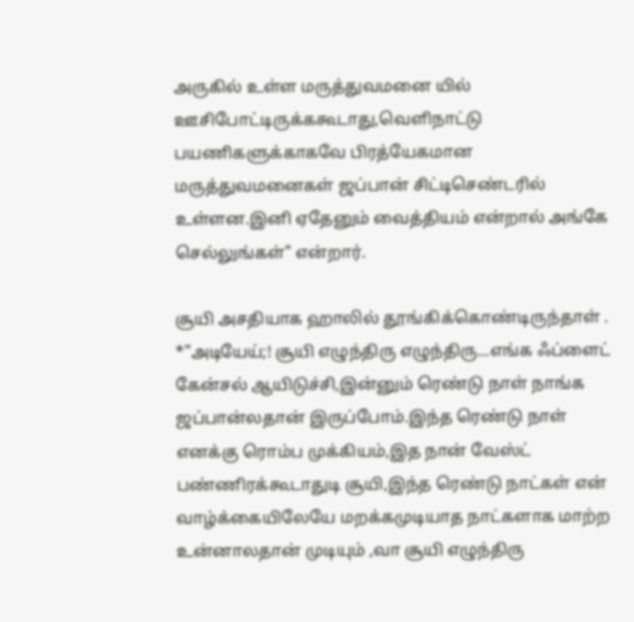அருகில் உள்ள மருத்துவமனை யில் ஊசிபோட்டிருக்ககூடாது,வெளிநாட்டு பயணிகளுக்காகவே பிரத்யேகமான மருத்துவமனைகள் ஜப்பான் சிட்டிசெண்டரில் உள்ளன.இனி ஏதேனும் வைத்தியம் என்றால் அங்கே செல்லுங்கள்" என்றார்.

சூயி அசதியாக ஹாலில் தூங்கிக்கொண்டிருந்தாள் .
*"அடியேய்;! சூயி எழுந்திரு எழுந்திரு...எங்க ஃப்ளைட் கேன்சல் ஆயிடுச்சி,இன்னும் ரெண்டு நாள் நாங்க ஜப்பான்லதான் இருப்போம்.இந்த ரெண்டு நாள் எனக்கு ரொம்ப முக்கியம்,இத நான் வேஸ்ட் பண்ணிரக்கூடாதுடி சூயி,இந்த ரெண்டு நாட்கள் என் வாழ்க்கையிலேயே மறக்கமுடியாத நாட்களாக மாற்ற உன்னாலதான் முடியும் ,வா சூயி எழுந்திரு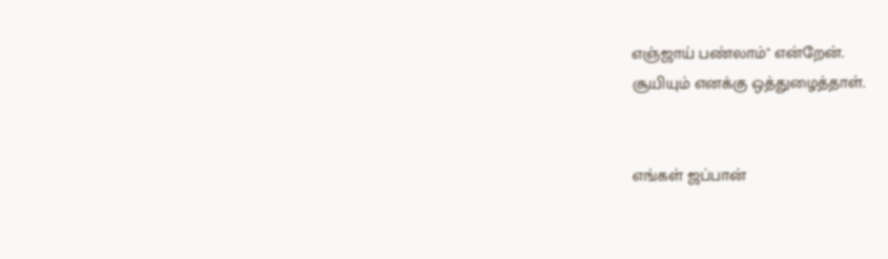எஞ்ஜாய் பண்லாம்" என்றேன்.
சூயியும் எனக்கு ஒத்துழைத்தாள்.


எங்கள் ஜப்பான்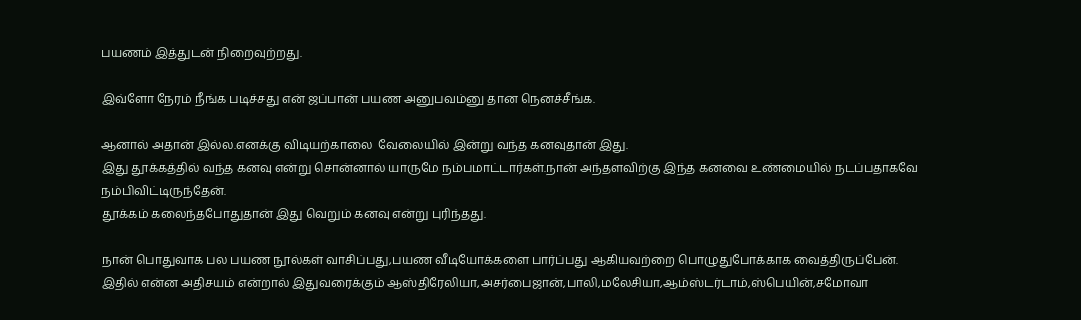பயணம் இத்துடன் நிறைவுற்றது.

இவ்ளோ நேரம் நீங்க படிச்சது என் ஜப்பான் பயண அனுபவம்னு தான நெனச்சீங்க.

ஆனால் அதான் இல்ல.எனக்கு விடியற்காலை  வேலையில் இன்று வந்த கனவுதான் இது.
இது தூக்கத்தில் வந்த கனவு என்று சொன்னால் யாருமே நம்பமாட்டார்கள்.நான் அந்தளவிற்கு இந்த கனவை உண்மையில் நடப்பதாகவே நம்பிவிட்டிருந்தேன்.
தூக்கம் கலைந்தபோதுதான் இது வெறும் கனவு என்று புரிந்தது.

நான் பொதுவாக பல பயண நூல்கள் வாசிப்பது,பயண வீடியோக்களை பார்ப்பது ஆகியவற்றை பொழுதுபோக்காக வைத்திருப்பேன்.
இதில் என்ன அதிசயம் என்றால் இதுவரைக்கும் ஆஸ்திரேலியா,அசர்பைஜான்,பாலி,மலேசியா,ஆம்ஸ்டர்டாம்,ஸ்பெயின்,சமோவா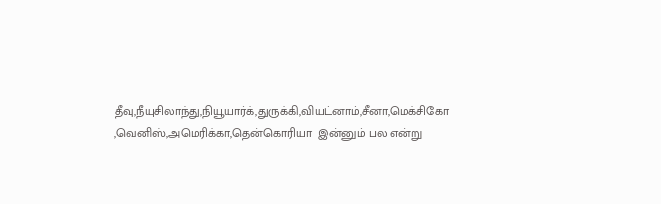தீவு,நீயுசிலாந்து,நியூயார்க்,துருக்கி,வியட்னாம்,சீனா,மெக்சிகோ ,வெனிஸ்,அமெரிக்கா,தென்கொரியா  இன்னும் பல என்று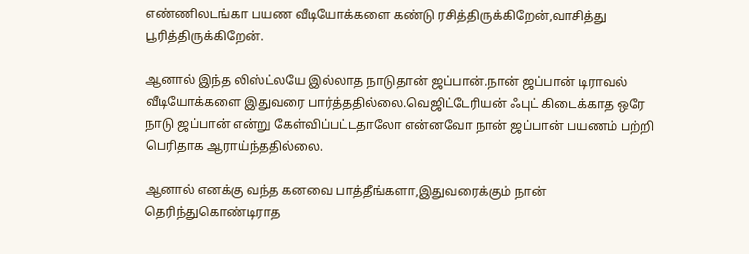எண்ணிலடங்கா பயண வீடியோக்களை கண்டு ரசித்திருக்கிறேன்,வாசித்து பூரித்திருக்கிறேன்.

ஆனால் இந்த லிஸ்ட்லயே இல்லாத நாடுதான் ஜப்பான்.நான் ஜப்பான் டிராவல் வீடியோக்களை இதுவரை பார்த்ததில்லை.வெஜிட்டேரியன் ஃபுட் கிடைக்காத ஒரே நாடு ஜப்பான் என்று கேள்விப்பட்டதாலோ என்னவோ நான் ஜப்பான் பயணம் பற்றி பெரிதாக ஆராய்ந்ததில்லை.

ஆனால் எனக்கு வந்த கனவை பாத்தீங்களா,இதுவரைக்கும் நான் தெரிந்துகொண்டிராத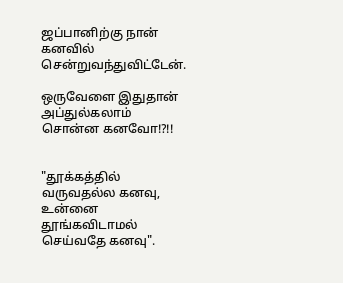ஜப்பானிற்கு நான் கனவில் சென்றுவந்துவிட்டேன்.

ஒருவேளை இதுதான் அப்துல்கலாம் சொன்ன கனவோ!?!!


"தூக்கத்தில் வருவதல்ல கனவு, உன்னை தூங்கவிடாமல் செய்வதே கனவு".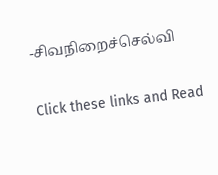-சிவநிறைச்செல்வி

Click these links and Read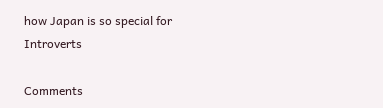how Japan is so special for Introverts

Comments